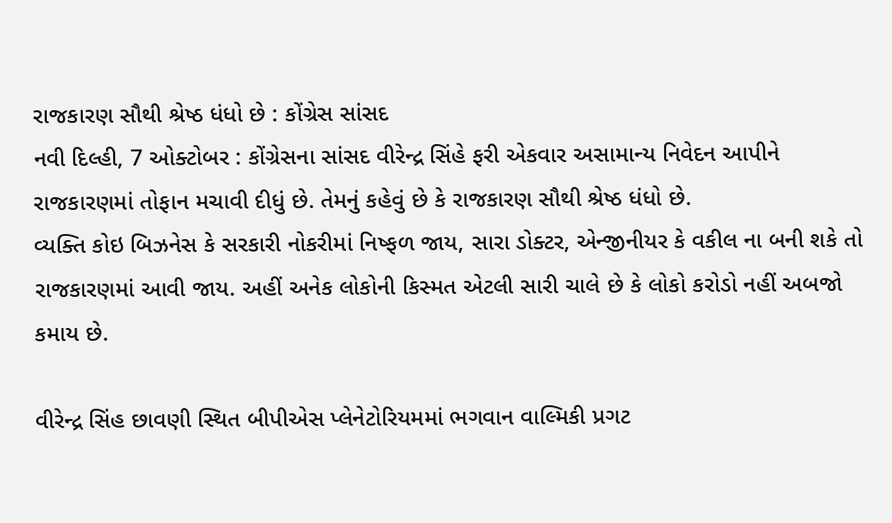રાજકારણ સૌથી શ્રેષ્ઠ ધંધો છે : કોંગ્રેસ સાંસદ
નવી દિલ્હી, 7 ઓક્ટોબર : કોંગ્રેસના સાંસદ વીરેન્દ્ર સિંહે ફરી એકવાર અસામાન્ય નિવેદન આપીને રાજકારણમાં તોફાન મચાવી દીધું છે. તેમનું કહેવું છે કે રાજકારણ સૌથી શ્રેષ્ઠ ધંધો છે.
વ્યક્તિ કોઇ બિઝનેસ કે સરકારી નોકરીમાં નિષ્ફળ જાય, સારા ડોક્ટર, એન્જીનીયર કે વકીલ ના બની શકે તો રાજકારણમાં આવી જાય. અહીં અનેક લોકોની કિસ્મત એટલી સારી ચાલે છે કે લોકો કરોડો નહીં અબજો કમાય છે.

વીરેન્દ્ર સિંહ છાવણી સ્થિત બીપીએસ પ્લેનેટોરિયમમાં ભગવાન વાલ્મિકી પ્રગટ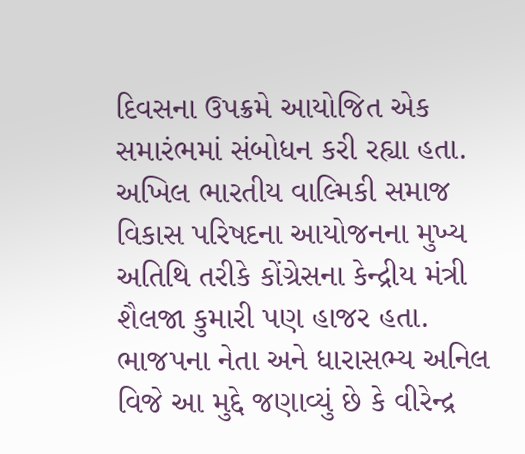દિવસના ઉપક્રમે આયોજિત એક સમારંભમાં સંબોધન કરી રહ્યા હતા. અખિલ ભારતીય વાલ્મિકી સમાજ વિકાસ પરિષદના આયોજનના મુખ્ય અતિથિ તરીકે કોંગ્રેસના કેન્દ્રીય મંત્રી શૈલજા કુમારી પણ હાજર હતા.
ભાજપના નેતા અને ધારાસભ્ય અનિલ વિજે આ મુદ્દે જણાવ્યું છે કે વીરેન્દ્ર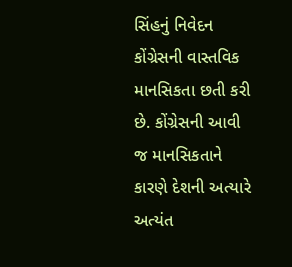સિંહનું નિવેદન કોંગ્રેસની વાસ્તવિક માનસિકતા છતી કરી છે. કોંગ્રેસની આવી જ માનસિકતાને કારણે દેશની અત્યારે અત્યંત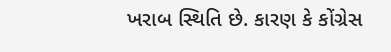ખરાબ સ્થિતિ છે. કારણ કે કોંગ્રેસ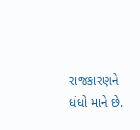રાજકારણને ધંધો માને છે.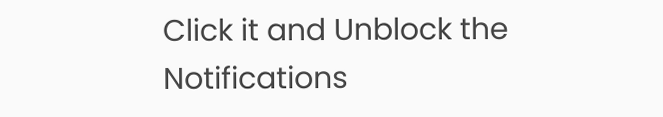Click it and Unblock the Notifications